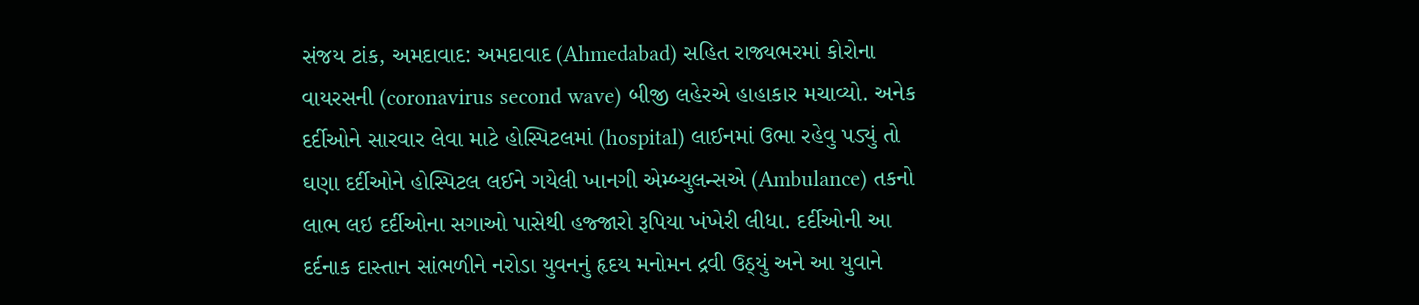સંજય ટાંક, અમદાવાદ: અમદાવાદ (Ahmedabad) સહિત રાજ્યભરમાં કોરોના વાયરસની (coronavirus second wave) બીજી લહેરએ હાહાકાર મચાવ્યો. અનેક દર્દીઓને સારવાર લેવા માટે હોસ્પિટલમાં (hospital) લાઈનમાં ઉભા રહેવુ પડ્યું તો ઘણા દર્દીઓને હોસ્પિટલ લઈને ગયેલી ખાનગી એમ્બ્યુલન્સએ (Ambulance) તકનો લાભ લઇ દર્દીઓના સગાઓ પાસેથી હજ્જારો રૂપિયા ખંખેરી લીધા. દર્દીઓની આ દર્દનાક દાસ્તાન સાંભળીને નરોડા યુવનનું હૃદય મનોમન દ્રવી ઉઠ્યું અને આ યુવાને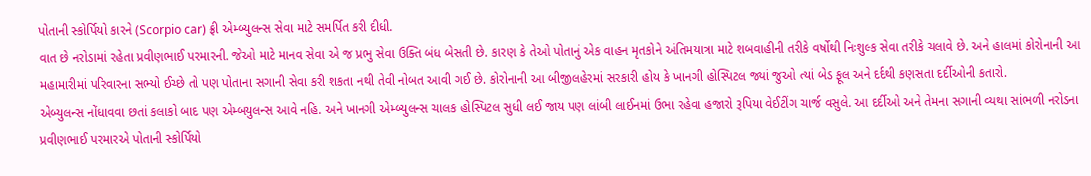પોતાની સ્કોર્પિયો કારને (Scorpio car) ફ્રી એમ્બ્યુલન્સ સેવા માટે સમર્પિત કરી દીધી.
વાત છે નરોડામાં રહેતા પ્રવીણભાઈ પરમારની. જેઓ માટે માનવ સેવા એ જ પ્રભુ સેવા ઉક્તિ બંધ બેસતી છે. કારણ કે તેઓ પોતાનું એક વાહન મૃતકોને અંતિમયાત્રા માટે શબવાહીની તરીકે વર્ષોથી નિઃશુલ્ક સેવા તરીકે ચલાવે છે. અને હાલમાં કોરોનાની આ મહામારીમાં પરિવારના સભ્યો ઈચ્છે તો પણ પોતાના સગાની સેવા કરી શકતા નથી તેવી નોબત આવી ગઈ છે. કોરોનાની આ બીજીલહેરમાં સરકારી હોય કે ખાનગી હોસ્પિટલ જ્યાં જુઓ ત્યાં બેડ ફૂલ અને દર્દથી કણસતા દર્દીઓની કતારો.
એબ્યુલન્સ નોંધાવવા છતાં કલાકો બાદ પણ એમ્બયુલન્સ આવે નહિ. અને ખાનગી એમ્બ્યુલન્સ ચાલક હોસ્પિટલ સુધી લઈ જાય પણ લાંબી લાઈનમાં ઉભા રહેવા હજારો રૂપિયા વેઈટીંગ ચાર્જ વસુલે. આ દર્દીઓ અને તેમના સગાની વ્યથા સાંભળી નરોડના પ્રવીણભાઈ પરમારએ પોતાની સ્કોર્પિયો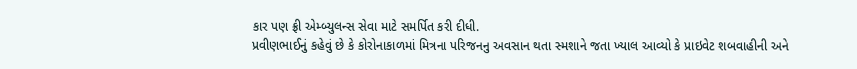કાર પણ ફ્રી એમ્બ્યુલન્સ સેવા માટે સમર્પિત કરી દીધી.
પ્રવીણભાઈનું કહેવું છે કે કોરોનાકાળમાં મિત્રના પરિજનનુ અવસાન થતા સ્મશાને જતા ખ્યાલ આવ્યો કે પ્રાઇવેટ શબવાહીની અને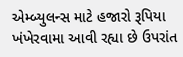એમ્બ્યુલન્સ માટે હજારો રૂપિયા ખંખેરવામા આવી રહ્યા છે ઉપરાંત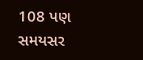108 પણ સમયસર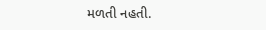મળતી નહતી.